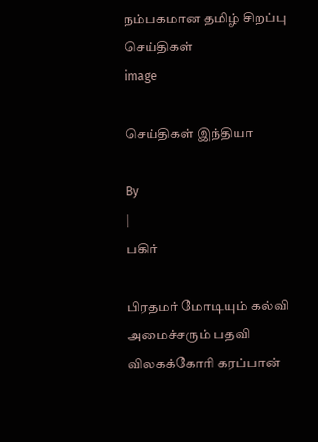நம்பகமான தமிழ் சிறப்பு செய்திகள்
image

செய்திகள் இந்தியா

By
|
பகிர்

பிரதமர் மோடியும் கல்வி அமைச்சரும் பதவி விலகக்கோரி கரப்பான்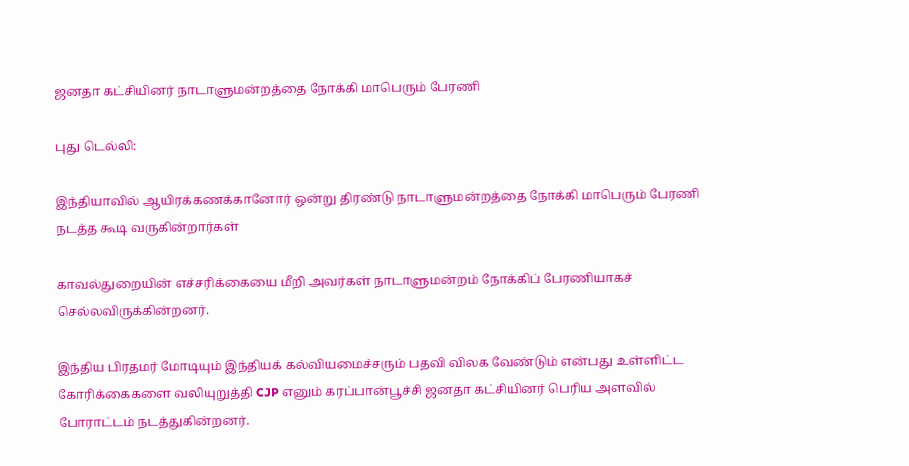ஜனதா கட்சியினர் நாடாளுமன்றத்தை நோக்கி மாபெரும் பேரணி

புது டெல்லி:

இந்தியாவில் ஆயிரக்கணக்கானோர் ஒன்று திரண்டு நாடாளுமன்றத்தை நோக்கி மாபெரும் பேரணி நடத்த கூடி வருகின்றார்கள்

காவல்துறையின் எச்சரிக்கையை மீறி அவர்கள் நாடாளுமன்றம் நோக்கிப் பேரணியாகச் செல்லவிருக்கின்றனர்.

இந்திய பிரதமர் மோடியும் இந்தியக் கல்வியமைச்சரும் பதவி விலக வேண்டும் என்பது உள்ளிட்ட கோரிக்கைகளை வலியுறுத்தி CJP எனும் கரப்பான்பூச்சி ஜனதா கட்சியினர் பெரிய அளவில் போராட்டம் நடத்துகின்றனர்.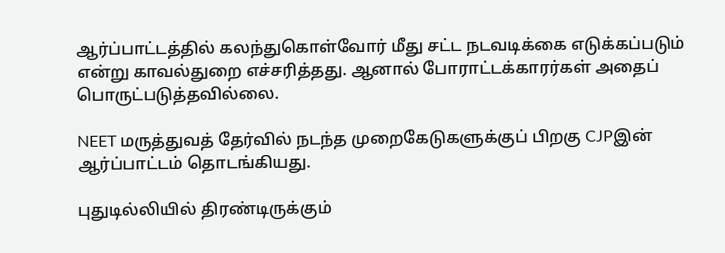ஆர்ப்பாட்டத்தில் கலந்துகொள்வோர் மீது சட்ட நடவடிக்கை எடுக்கப்படும் என்று காவல்துறை எச்சரித்தது. ஆனால் போராட்டக்காரர்கள் அதைப் பொருட்படுத்தவில்லை.

NEET மருத்துவத் தேர்வில் நடந்த முறைகேடுகளுக்குப் பிறகு CJPஇன் ஆர்ப்பாட்டம் தொடங்கியது.

புதுடில்லியில் திரண்டிருக்கும்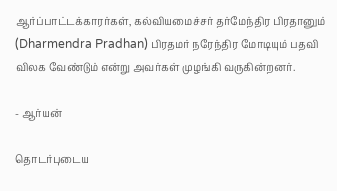ஆர்ப்பாட்டக்காரர்கள், கல்வியமைச்சர் தர்மேந்திர பிரதானும் (Dharmendra Pradhan) பிரதமர் நரேந்திர மோடியும் பதவி விலக வேண்டும் என்று அவர்கள் முழங்கி வருகின்றனர்.

- ஆர்யன்

தொடர்புடைய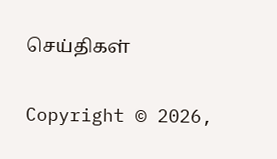செய்திகள்

Copyright © 2026,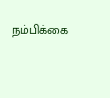நம்பிக்கை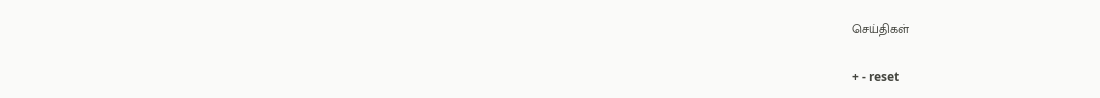செய்திகள்

+ - reset